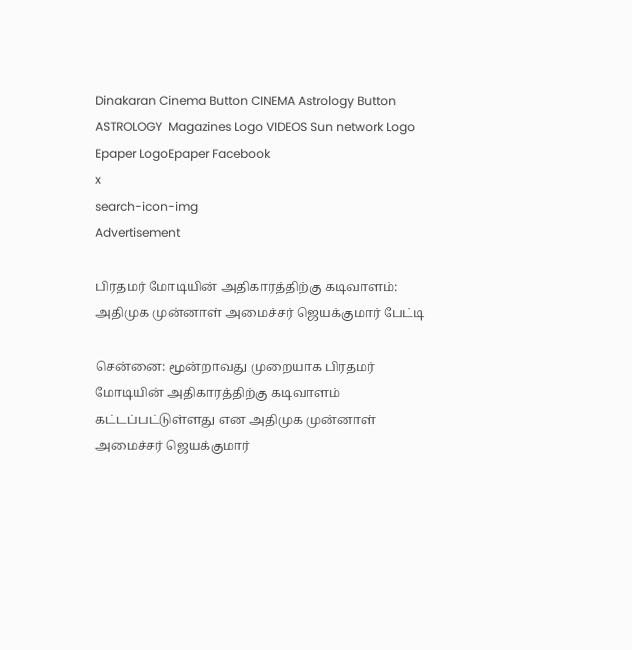Dinakaran Cinema Button CINEMA Astrology Button ASTROLOGY  Magazines Logo VIDEOS Sun network Logo Epaper LogoEpaper Facebook
x
search-icon-img
Advertisement

பிரதமர் மோடியின் அதிகாரத்திற்கு கடிவாளம்: அதிமுக முன்னாள் அமைச்சர் ஜெயக்குமார் பேட்டி

சென்னை: மூன்றாவது முறையாக பிரதமர் மோடியின் அதிகாரத்திற்கு கடிவாளம் கட்டப்பட்டுள்ளது என அதிமுக முன்னாள் அமைச்சர் ஜெயக்குமார்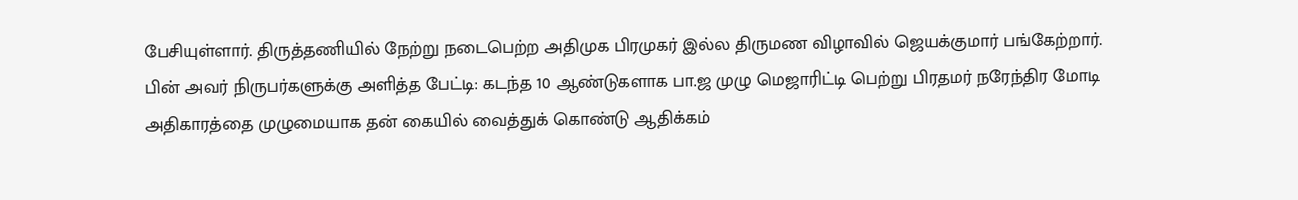பேசியுள்ளார். திருத்தணியில் நேற்று நடைபெற்ற அதிமுக பிரமுகர் இல்ல திருமண விழாவில் ஜெயக்குமார் பங்கேற்றார். பின் அவர் நிருபர்களுக்கு அளித்த பேட்டி: கடந்த 10 ஆண்டுகளாக பா.ஜ முழு மெஜாரிட்டி பெற்று பிரதமர் நரேந்திர மோடி அதிகாரத்தை முழுமையாக தன் கையில் வைத்துக் கொண்டு ஆதிக்கம்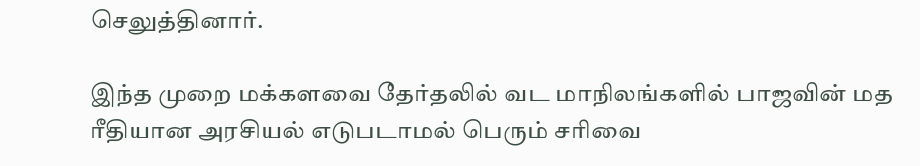செலுத்தினார்.

இந்த முறை மக்களவை தேர்தலில் வட மாநிலங்களில் பாஜவின் மத ரீதியான அரசியல் எடுபடாமல் பெரும் சரிவை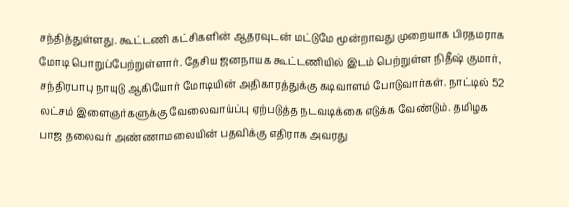சந்தித்துள்ளது. கூட்டணி கட்சிகளின் ஆதரவுடன் மட்டுமே மூன்றாவது முறையாக பிரதமராக மோடி பொறுப்பேற்றுள்ளார். தேசிய ஜனநாயக கூட்டணியில் இடம் பெற்றுள்ள நிதீஷ் குமார், சந்திரபாபு நாயுடு ஆகியோர் மோடியின் அதிகாரத்துக்கு கடிவாளம் போடுவார்கள். நாட்டில் 52 லட்சம் இளைஞர்களுக்கு வேலைவாய்ப்பு ஏற்படுத்த நடவடிக்கை எடுக்க வேண்டும். தமிழக பாஜ தலைவர் அண்ணாமலையின் பதவிக்கு எதிராக அவரது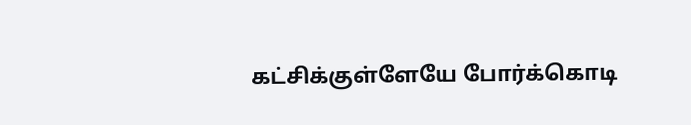கட்சிக்குள்ளேயே போர்க்கொடி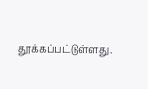தூக்கப்பட்டுள்ளது.